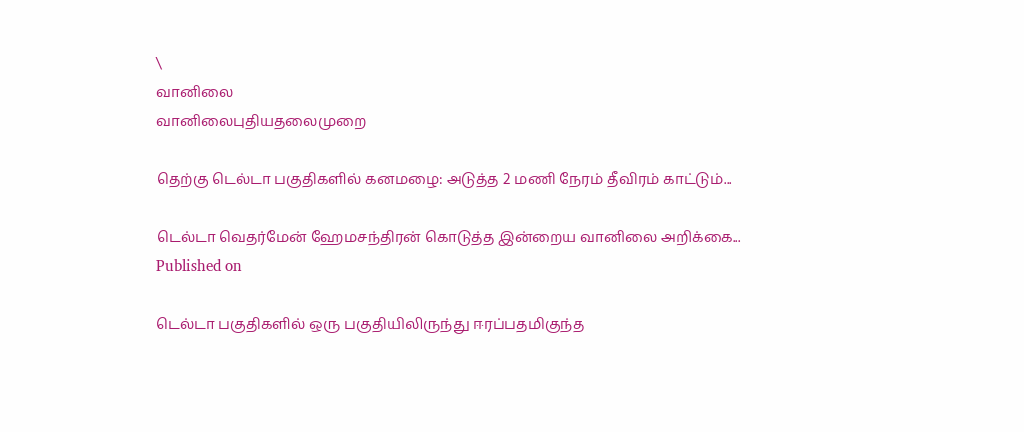\
வானிலை
வானிலைபுதியதலைமுறை

தெற்கு டெல்டா பகுதிகளில் கனமழை: அடுத்த 2 மணி நேரம் தீவிரம் காட்டும்...

டெல்டா வெதர்மேன் ஹேமசந்திரன் கொடுத்த இன்றைய வானிலை அறிக்கை...
Published on

டெல்டா பகுதிகளில் ஒரு பகுதியிலிருந்து ஈரப்பதமிகுந்த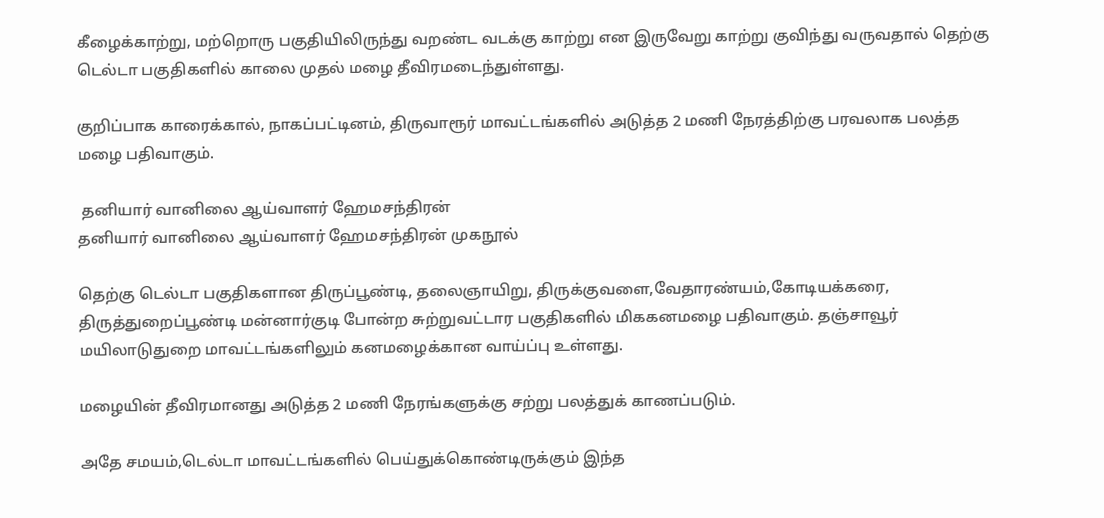கீழைக்காற்று, மற்றொரு பகுதியிலிருந்து வறண்ட வடக்கு காற்று என இருவேறு காற்று குவிந்து வருவதால் தெற்கு டெல்டா பகுதிகளில் காலை முதல் மழை தீவிரமடைந்துள்ளது.

குறிப்பாக காரைக்கால், நாகப்பட்டினம், திருவாரூர் மாவட்டங்களில் அடுத்த 2 மணி நேரத்திற்கு பரவலாக பலத்த மழை பதிவாகும்.

 தனியார் வானிலை ஆய்வாளர் ஹேமசந்திரன்
தனியார் வானிலை ஆய்வாளர் ஹேமசந்திரன் முகநூல்

தெற்கு டெல்டா பகுதிகளான திருப்பூண்டி, தலைஞாயிறு, திருக்குவளை,வேதாரண்யம்,கோடியக்கரை, திருத்துறைப்பூண்டி மன்னார்குடி போன்ற சுற்றுவட்டார பகுதிகளில் மிககனமழை பதிவாகும். தஞ்சாவூர் மயிலாடுதுறை மாவட்டங்களிலும் கனமழைக்கான வாய்ப்பு உள்ளது.

மழையின் தீவிரமானது அடுத்த 2 மணி நேரங்களுக்கு சற்று பலத்துக் காணப்படும்.

அதே சமயம்,டெல்டா மாவட்டங்களில் பெய்துக்கொண்டிருக்கும் இந்த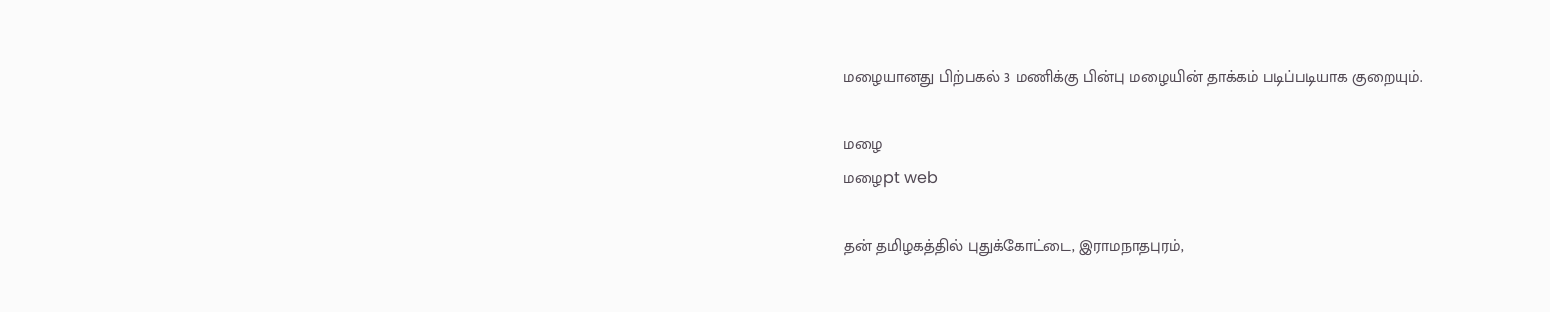மழையானது பிற்பகல் 3 மணிக்கு பின்பு மழையின் தாக்கம் படிப்படியாக குறையும்.

மழை
மழைpt web

தன் தமிழகத்தில் புதுக்கோட்டை, இராமநாதபுரம்,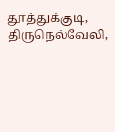தூத்துக்குடி, திருநெல்வேலி,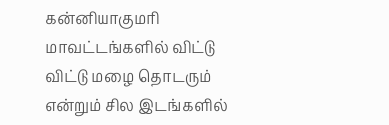கன்னியாகுமரி மாவட்டங்களில் விட்டு விட்டு மழை தொடரும் என்றும் சில இடங்களில்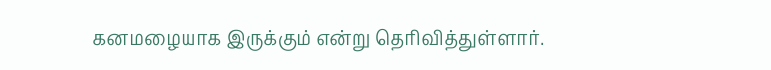கனமழையாக இருக்கும் என்று தெரிவித்துள்ளார்.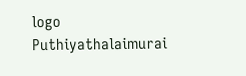logo
Puthiyathalaimurai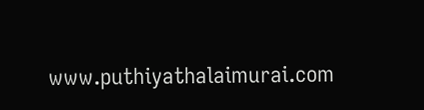www.puthiyathalaimurai.com